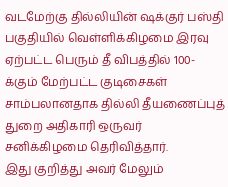வடமேற்கு தில்லியின் ஷக்குர் பஸ்தி பகுதியில் வெள்ளிக்கிழமை இரவு ஏற்பட்ட பெரும் தீ விபத்தில் 100- க்கும் மேற்பட்ட குடிசைகள் சாம்பலானதாக தில்லி தீயணைப்புத் துறை அதிகாரி ஒருவர் சனிக்கிழமை தெரிவித்தார்.
இது குறித்து அவர் மேலும்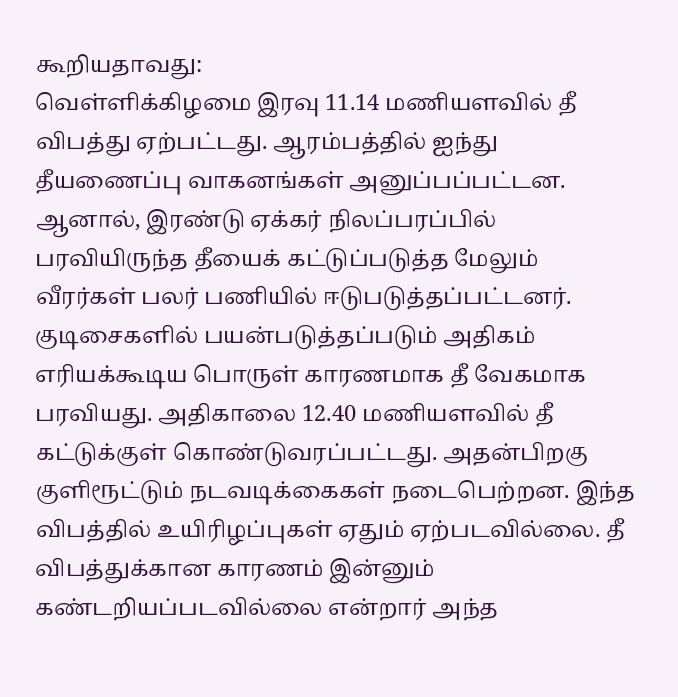கூறியதாவது:
வெள்ளிக்கிழமை இரவு 11.14 மணியளவில் தீ விபத்து ஏற்பட்டது. ஆரம்பத்தில் ஐந்து தீயணைப்பு வாகனங்கள் அனுப்பப்பட்டன. ஆனால், இரண்டு ஏக்கர் நிலப்பரப்பில் பரவியிருந்த தீயைக் கட்டுப்படுத்த மேலும் வீரர்கள் பலர் பணியில் ஈடுபடுத்தப்பட்டனர்.
குடிசைகளில் பயன்படுத்தப்படும் அதிகம் எரியக்கூடிய பொருள் காரணமாக தீ வேகமாக பரவியது. அதிகாலை 12.40 மணியளவில் தீ கட்டுக்குள் கொண்டுவரப்பட்டது. அதன்பிறகு குளிரூட்டும் நடவடிக்கைகள் நடைபெற்றன. இந்த விபத்தில் உயிரிழப்புகள் ஏதும் ஏற்படவில்லை. தீ விபத்துக்கான காரணம் இன்னும் கண்டறியப்படவில்லை என்றார் அந்த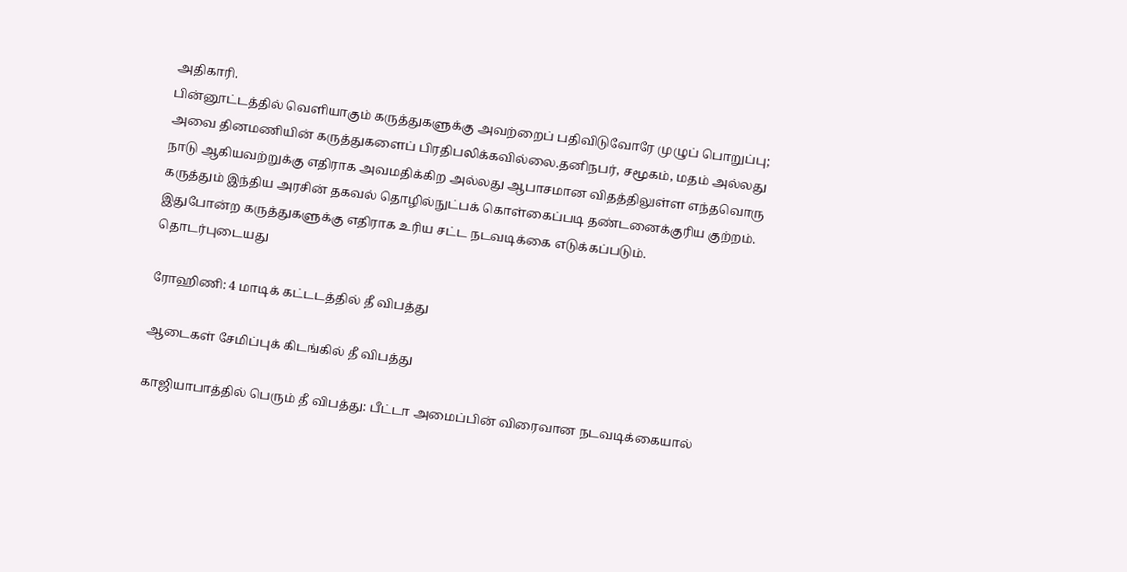அதிகாரி.
பின்னூட்டத்தில் வெளியாகும் கருத்துகளுக்கு அவற்றைப் பதிவிடுவோரே முழுப் பொறுப்பு; அவை தினமணியின் கருத்துகளைப் பிரதிபலிக்கவில்லை.தனிநபர், சமூகம், மதம் அல்லது நாடு ஆகியவற்றுக்கு எதிராக அவமதிக்கிற அல்லது ஆபாசமான விதத்திலுள்ள எந்தவொரு கருத்தும் இந்திய அரசின் தகவல் தொழில்நுட்பக் கொள்கைப்படி தண்டனைக்குரிய குற்றம். இதுபோன்ற கருத்துகளுக்கு எதிராக உரிய சட்ட நடவடிக்கை எடுக்கப்படும்.
தொடர்புடையது

ரோஹிணி: 4 மாடிக் கட்டடத்தில் தீ விபத்து

ஆடைகள் சேமிப்புக் கிடங்கில் தீ விபத்து

காஜியாபாத்தில் பெரும் தீ விபத்து: பீட்டா அமைப்பின் விரைவான நடவடிக்கையால்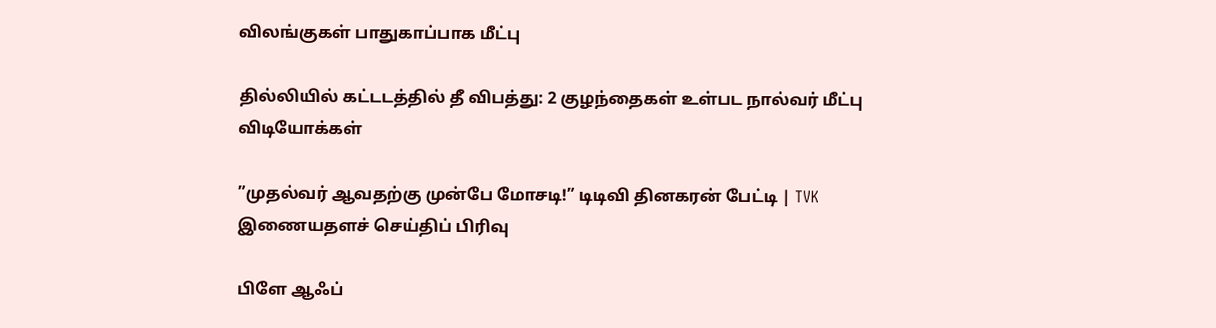விலங்குகள் பாதுகாப்பாக மீட்பு

தில்லியில் கட்டடத்தில் தீ விபத்து: 2 குழந்தைகள் உள்பட நால்வர் மீட்பு
விடியோக்கள்

”முதல்வர் ஆவதற்கு முன்பே மோசடி!” டிடிவி தினகரன் பேட்டி | TVK
இணையதளச் செய்திப் பிரிவு

பிளே ஆஃப்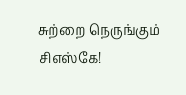சுற்றை நெருங்கும் சிஎஸ்கே!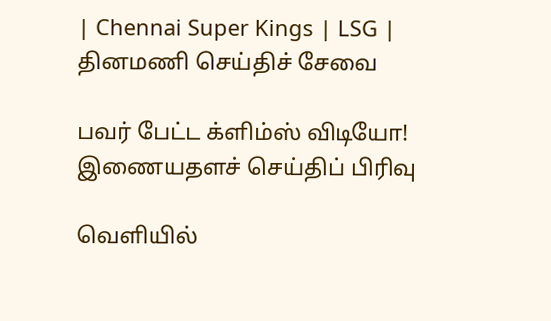| Chennai Super Kings | LSG |
தினமணி செய்திச் சேவை

பவர் பேட்ட க்ளிம்ஸ் விடியோ!
இணையதளச் செய்திப் பிரிவு

வெளியில்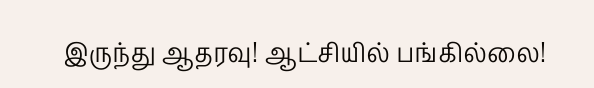இருந்து ஆதரவு! ஆட்சியில் பங்கில்லை!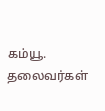கம்யூ. தலைவர்கள்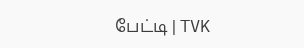பேட்டி | TVK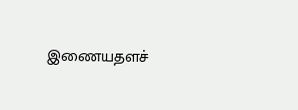இணையதளச்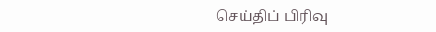செய்திப் பிரிவு